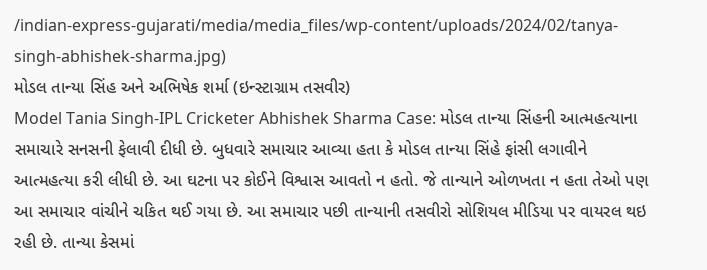/indian-express-gujarati/media/media_files/wp-content/uploads/2024/02/tanya-singh-abhishek-sharma.jpg)
મોડલ તાન્યા સિંહ અને અભિષેક શર્મા (ઇન્સ્ટાગ્રામ તસવીર)
Model Tania Singh-IPL Cricketer Abhishek Sharma Case: મોડલ તાન્યા સિંહની આત્મહત્યાના સમાચારે સનસની ફેલાવી દીધી છે. બુધવારે સમાચાર આવ્યા હતા કે મોડલ તાન્યા સિંહે ફાંસી લગાવીને આત્મહત્યા કરી લીધી છે. આ ઘટના પર કોઈને વિશ્વાસ આવતો ન હતો. જે તાન્યાને ઓળખતા ન હતા તેઓ પણ આ સમાચાર વાંચીને ચકિત થઈ ગયા છે. આ સમાચાર પછી તાન્યાની તસવીરો સોશિયલ મીડિયા પર વાયરલ થઇ રહી છે. તાન્યા કેસમાં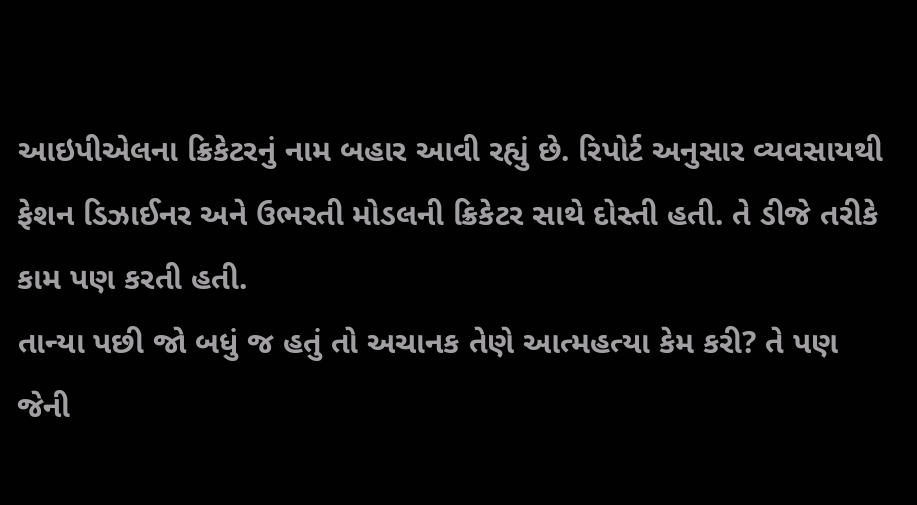આઇપીએલના ક્રિકેટરનું નામ બહાર આવી રહ્યું છે. રિપોર્ટ અનુસાર વ્યવસાયથી ફેશન ડિઝાઈનર અને ઉભરતી મોડલની ક્રિકેટર સાથે દોસ્તી હતી. તે ડીજે તરીકે કામ પણ કરતી હતી.
તાન્યા પછી જો બધું જ હતું તો અચાનક તેણે આત્મહત્યા કેમ કરી? તે પણ જેની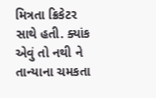મિત્રતા ક્રિકેટર સાથે હતી. ક્યાંક એવું તો નથી ને તાન્યાના ચમકતા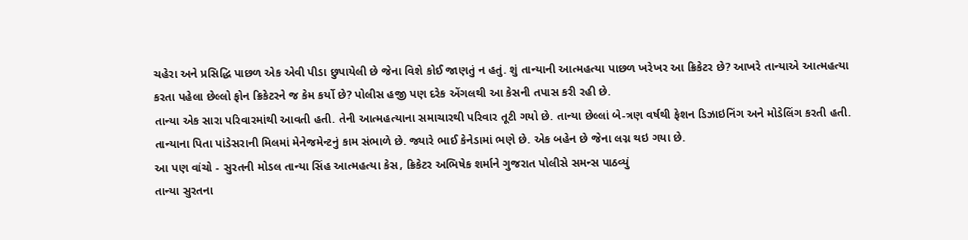ચહેરા અને પ્રસિદ્ધિ પાછળ એક એવી પીડા છુપાયેલી છે જેના વિશે કોઈ જાણતું ન હતું. શું તાન્યાની આત્મહત્યા પાછળ ખરેખર આ ક્રિકેટર છે? આખરે તાન્યાએ આત્મહત્યા કરતા પહેલા છેલ્લો ફોન ક્રિકેટરને જ કેમ કર્યો છે? પોલીસ હજી પણ દરેક એંગલથી આ કેસની તપાસ કરી રહી છે.
તાન્યા એક સારા પરિવારમાંથી આવતી હતી. તેની આત્મહત્યાના સમાચારથી પરિવાર તૂટી ગયો છે. તાન્યા છેલ્લાં બે-ત્રણ વર્ષથી ફેશન ડિઝાઇનિંગ અને મોડેલિંગ કરતી હતી. તાન્યાના પિતા પાંડેસરાની મિલમાં મેનેજમેન્ટનું કામ સંભાળે છે. જ્યારે ભાઈ કેનેડામાં ભણે છે. એક બહેન છે જેના લગ્ન થઇ ગયા છે.
આ પણ વાંચો - સુરતની મોડલ તાન્યા સિંહ આત્મહત્યા કેસ, ક્રિકેટર અભિષેક શર્માને ગુજરાત પોલીસે સમન્સ પાઠવ્યું
તાન્યા સુરતના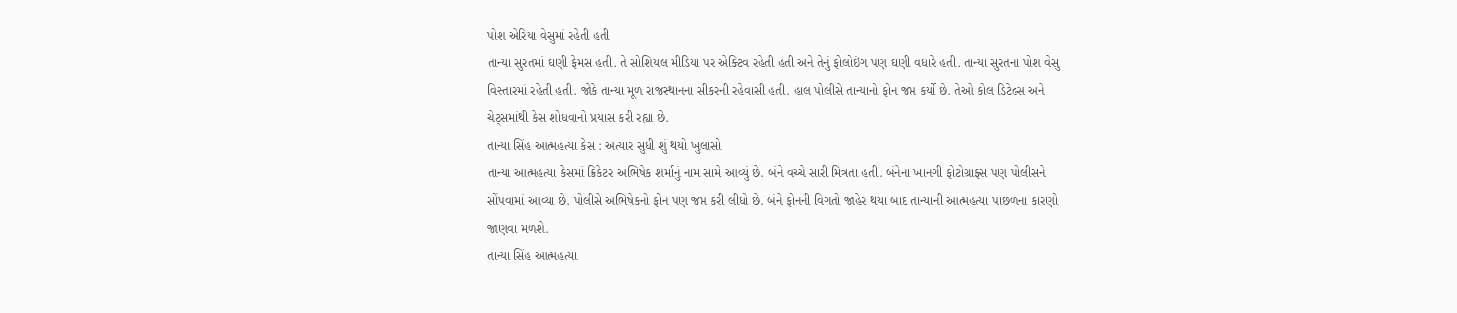પોશ એરિયા વેસુમાં રહેતી હતી
તાન્યા સુરતમાં ઘણી ફેમસ હતી. તે સોશિયલ મીડિયા પર એક્ટિવ રહેતી હતી અને તેનું ફોલોઇંગ પણ ઘણી વધારે હતી. તાન્યા સુરતના પોશ વેસુ વિસ્તારમાં રહેતી હતી. જોકે તાન્યા મૂળ રાજસ્થાનના સીકરની રહેવાસી હતી. હાલ પોલીસે તાન્યાનો ફોન જપ્ત કર્યો છે. તેઓ કોલ ડિટેલ્સ અને ચેટ્સમાંથી કેસ શોધવાનો પ્રયાસ કરી રહ્યા છે.
તાન્યા સિંહ આત્મહત્યા કેસ : અત્યાર સુધી શું થયો ખુલાસો
તાન્યા આત્મહત્યા કેસમાં ક્રિકેટર અભિષેક શર્માનું નામ સામે આવ્યું છે. બંને વચ્ચે સારી મિત્રતા હતી. બંનેના ખાનગી ફોટોગ્રાફ્સ પણ પોલીસને સોંપવામાં આવ્યા છે. પોલીસે અભિષેકનો ફોન પણ જપ્ત કરી લીધો છે. બંને ફોનની વિગતો જાહેર થયા બાદ તાન્યાની આત્મહત્યા પાછળના કારણો જાણવા મળશે.
તાન્યા સિંહ આત્મહત્યા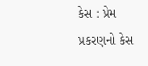કેસ : પ્રેમ પ્રકરણનો કેસ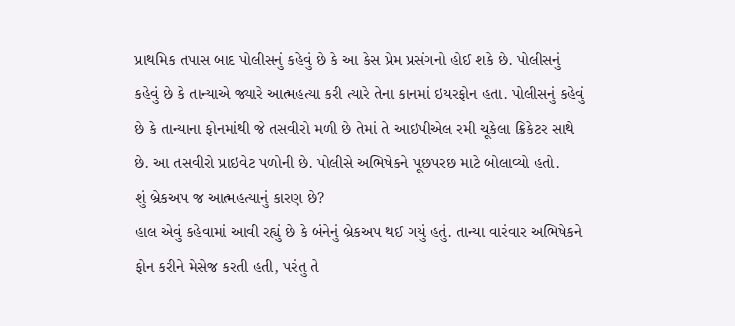પ્રાથમિક તપાસ બાદ પોલીસનું કહેવું છે કે આ કેસ પ્રેમ પ્રસંગનો હોઈ શકે છે. પોલીસનું કહેવું છે કે તાન્યાએ જ્યારે આત્મહત્યા કરી ત્યારે તેના કાનમાં ઇયરફોન હતા. પોલીસનું કહેવું છે કે તાન્યાના ફોનમાંથી જે તસવીરો મળી છે તેમાં તે આઇપીએલ રમી ચૂકેલા ક્રિકેટર સાથે છે. આ તસવીરો પ્રાઇવેટ પળોની છે. પોલીસે અભિષેકને પૂછપરછ માટે બોલાવ્યો હતો.
શું બ્રેકઅપ જ આત્મહત્યાનું કારણ છે?
હાલ એવું કહેવામાં આવી રહ્યું છે કે બંનેનું બ્રેકઅપ થઈ ગયું હતું. તાન્યા વારંવાર અભિષેકને ફોન કરીને મેસેજ કરતી હતી, પરંતુ તે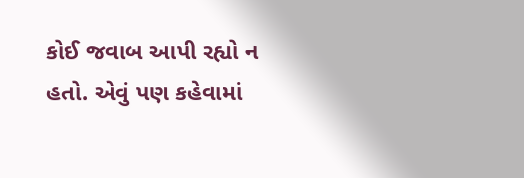કોઈ જવાબ આપી રહ્યો ન હતો. એવું પણ કહેવામાં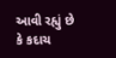આવી રહ્યું છે કે કદાચ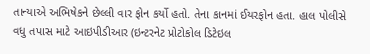તાન્યાએ અભિષેકને છેલ્લી વાર ફોન કર્યો હતો. તેના કાનમાં ઈયરફોન હતા. હાલ પોલીસે વધુ તપાસ માટે આઇપીડીઆર (ઇન્ટરનેટ પ્રોટોકોલ ડિટેઇલ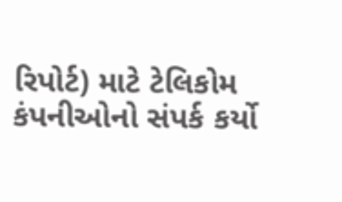રિપોર્ટ) માટે ટેલિકોમ કંપનીઓનો સંપર્ક કર્યો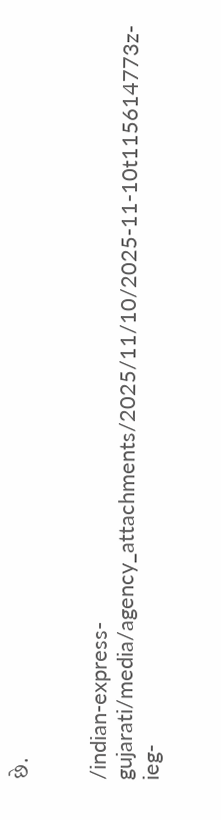છે.


/indian-express-gujarati/media/agency_attachments/2025/11/10/2025-11-10t115614773z-ieg-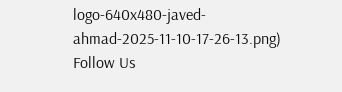logo-640x480-javed-ahmad-2025-11-10-17-26-13.png)
Follow Us